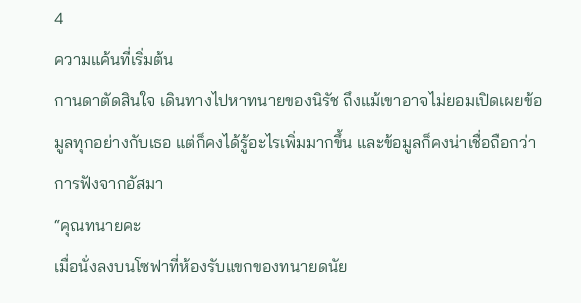4
ความแค้นที่เริ่มต้น
กานดาตัดสินใจ เดินทางไปหาทนายของนิรัช ถึงแม้เขาอาจไม่ยอมเปิดเผยข้อมูลทุกอย่างกับเธอ แต่ก็คงได้รู้อะไรเพิ่มมากขึ้น และข้อมูลก็คงน่าเชื่อถือกว่าการฟังจากอัสมา
“คุณทนายคะ
เมื่อนั่งลงบนโซฟาที่ห้องรับแขกของทนายดนัย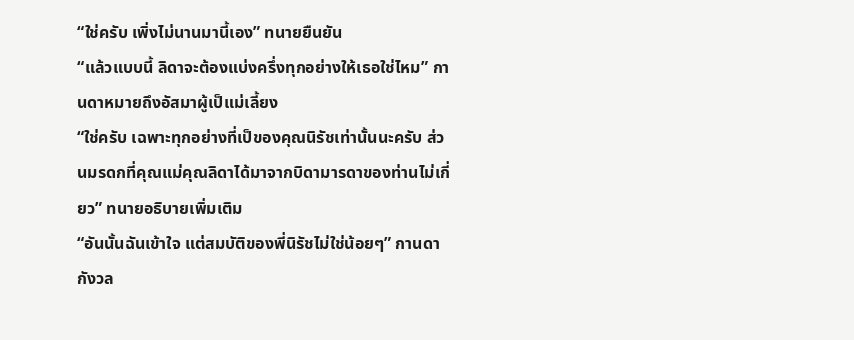“ใช่ครับ เพิ่งไม่นานมานี้เอง” ทนายยืนยัน
“แล้วแบบนี้ ลิดาจะต้องแบ่งครึ่งทุกอย่างให้เธอใช่ไหม” กานดาหมายถึงอัสมาผู้เป็แม่เลี้ยง
“ใช่ครับ เฉพาะทุกอย่างที่เป็ของคุณนิรัชเท่านั้นนะครับ ส่วนมรดกที่คุณแม่คุณลิดาได้มาจากบิดามารดาของท่านไม่เกี่ยว” ทนายอธิบายเพิ่มเติม
“อันนั้นฉันเข้าใจ แต่สมบัติของพี่นิรัชไม่ใช่น้อยๆ” กานดากังวล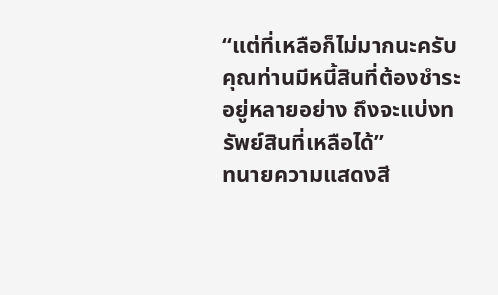“แต่ที่เหลือก็ไม่มากนะครับ คุณท่านมีหนี้สินที่ต้องชำระอยู่หลายอย่าง ถึงจะแบ่งทรัพย์สินที่เหลือได้”
ทนายความแสดงสี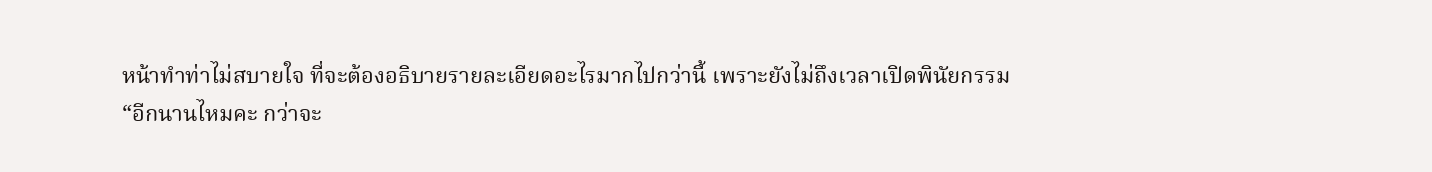หน้าทำท่าไม่สบายใจ ที่จะต้องอธิบายรายละเอียดอะไรมากไปกว่านี้ เพราะยังไม่ถึงเวลาเปิดพินัยกรรม
“อีกนานไหมคะ กว่าจะ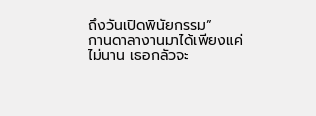ถึงวันเปิดพินัยกรรม”
กานดาลางานมาได้เพียงแค่ไม่นาน เธอกลัวจะ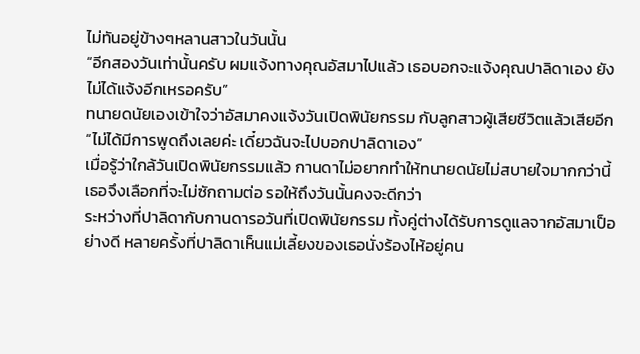ไม่ทันอยู่ข้างๆหลานสาวในวันนั้น
“อีกสองวันเท่านั้นครับ ผมแจ้งทางคุณอัสมาไปแล้ว เธอบอกจะแจ้งคุณปาลิดาเอง ยังไม่ได้แจ้งอีกเหรอครับ”
ทนายดนัยเองเข้าใจว่าอัสมาคงแจ้งวันเปิดพินัยกรรม กับลูกสาวผู้เสียชีวิตแล้วเสียอีก
“ไม่ได้มีการพูดถึงเลยค่ะ เดี๋ยวฉันจะไปบอกปาลิดาเอง”
เมื่อรู้ว่าใกล้วันเปิดพินัยกรรมแล้ว กานดาไม่อยากทำให้ทนายดนัยไม่สบายใจมากกว่านี้ เธอจึงเลือกที่จะไม่ซักถามต่อ รอให้ถึงวันนั้นคงจะดีกว่า
ระหว่างที่ปาลิดากับกานดารอวันที่เปิดพินัยกรรม ทั้งคู่ต่างได้รับการดูแลจากอัสมาเป็อย่างดี หลายครั้งที่ปาลิดาเห็นแม่เลี้ยงของเธอนั่งร้องไห้อยู่คน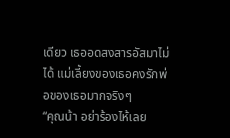เดียว เธออดสงสารอัสมาไม่ได้ แม่เลี้ยงของเธอคงรักพ่อของเธอมากจริงๆ
“คุณน้า อย่าร้องไห้เลย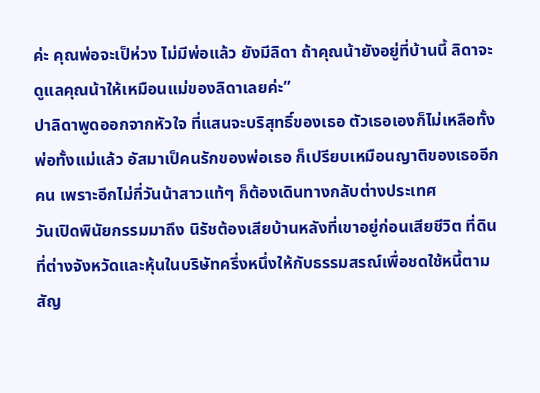ค่ะ คุณพ่อจะเป็ห่วง ไม่มีพ่อแล้ว ยังมีลิดา ถ้าคุณน้ายังอยู่ที่บ้านนี้ ลิดาจะดูแลคุณน้าให้เหมือนแม่ของลิดาเลยค่ะ”
ปาลิดาพูดออกจากหัวใจ ที่แสนจะบริสุทธิ์ของเธอ ตัวเธอเองก็ไม่เหลือทั้งพ่อทั้งแม่แล้ว อัสมาเป็คนรักของพ่อเธอ ก็เปรียบเหมือนญาติของเธออีกคน เพราะอีกไม่กี่วันน้าสาวแท้ๆ ก็ต้องเดินทางกลับต่างประเทศ
วันเปิดพินัยกรรมมาถึง นิรัชต้องเสียบ้านหลังที่เขาอยู่ก่อนเสียชีวิต ที่ดินที่ต่างจังหวัดและหุ้นในบริษัทครึ่งหนึ่งให้กับธรรมสรณ์เพื่อชดใช้หนี้ตามสัญ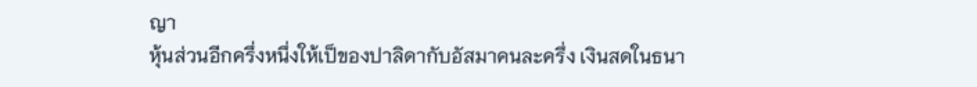ญา
หุ้นส่วนอีกครึ่งหนึ่งให้เป็ของปาลิดากับอัสมาคนละครึ่ง เงินสดในธนา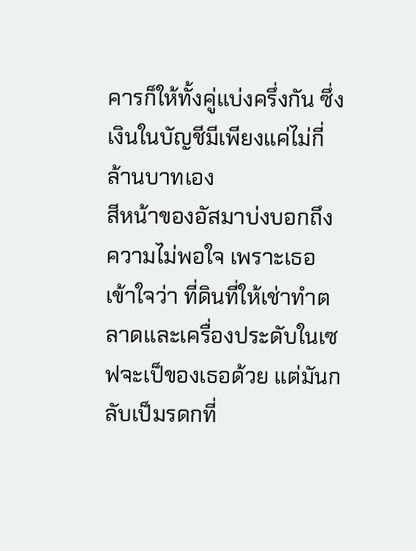คารก็ให้ทั้งคู่แบ่งครึ่งกัน ซึ่งเงินในบัญชีมีเพียงแค่ไม่กี่ล้านบาทเอง
สีหน้าของอัสมาบ่งบอกถึงความไม่พอใจ เพราะเธอเข้าใจว่า ที่ดินที่ให้เช่าทำตลาดและเครื่องประดับในเซฟจะเป็ของเธอด้วย แต่มันกลับเป็มรดกที่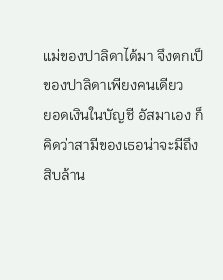แม่ของปาลิดาได้มา จึงตกเป็ของปาลิดาเพียงคนเดียว
ยอดเงินในบัญชี อัสมาเอง ก็คิดว่าสามีของเธอน่าจะมีถึงสิบล้าน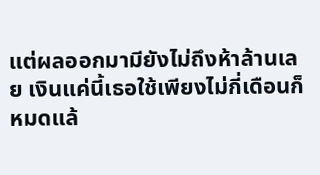แต่ผลออกมามียังไม่ถึงห้าล้านเลย เงินแค่นี้เธอใช้เพียงไม่กี่เดือนก็หมดแล้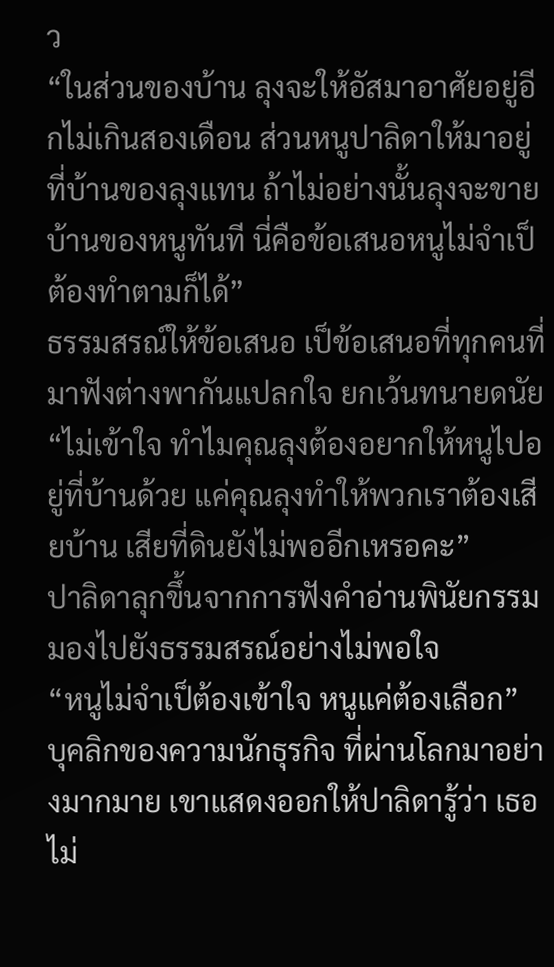ว
“ในส่วนของบ้าน ลุงจะให้อัสมาอาศัยอยู่อีกไม่เกินสองเดือน ส่วนหนูปาลิดาให้มาอยู่ที่บ้านของลุงแทน ถ้าไม่อย่างนั้นลุงจะขายบ้านของหนูทันที นี่คือข้อเสนอหนูไม่จำเป็ต้องทำตามก็ได้”
ธรรมสรณ์ให้ข้อเสนอ เป็ข้อเสนอที่ทุกคนที่มาฟังต่างพากันแปลกใจ ยกเว้นทนายดนัย
“ไม่เข้าใจ ทำไมคุณลุงต้องอยากให้หนูไปอยู่ที่บ้านด้วย แค่คุณลุงทำให้พวกเราต้องเสียบ้าน เสียที่ดินยังไม่พออีกเหรอคะ”
ปาลิดาลุกขึ้นจากการฟังคำอ่านพินัยกรรม มองไปยังธรรมสรณ์อย่างไม่พอใจ
“หนูไม่จำเป็ต้องเข้าใจ หนูแค่ต้องเลือก”
บุคลิกของความนักธุรกิจ ที่ผ่านโลกมาอย่างมากมาย เขาแสดงออกให้ปาลิดารู้ว่า เธอไม่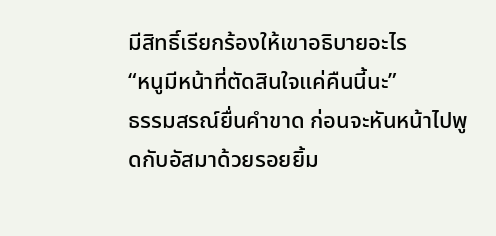มีสิทธิ์เรียกร้องให้เขาอธิบายอะไร
“หนูมีหน้าที่ตัดสินใจแค่คืนนี้นะ”
ธรรมสรณ์ยื่นคำขาด ก่อนจะหันหน้าไปพูดกับอัสมาด้วยรอยยิ้ม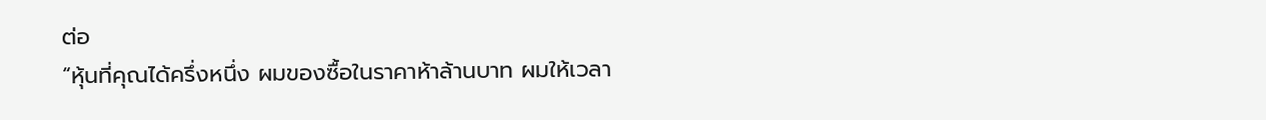ต่อ
“หุ้นที่คุณได้ครึ่งหนึ่ง ผมของซื้อในราคาห้าล้านบาท ผมให้เวลา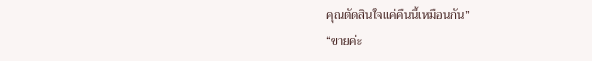คุณตัดสินใจแค่คืนนี้เหมือนกัน”
“ขายค่ะ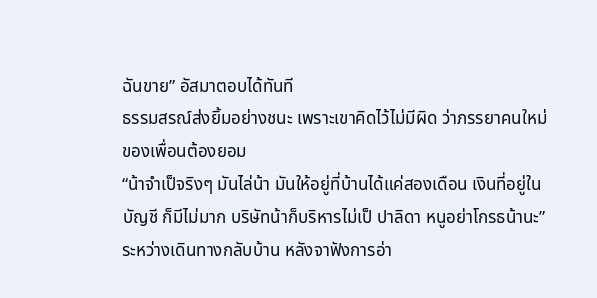ฉันขาย” อัสมาตอบได้ทันที
ธรรมสรณ์ส่งยิ้มอย่างชนะ เพราะเขาคิดไว้ไม่มีผิด ว่าภรรยาคนใหม่ของเพื่อนต้องยอม
“น้าจำเป็จริงๆ มันไล่น้า มันให้อยู่ที่บ้านได้แค่สองเดือน เงินที่อยู่ในบัญชี ก็มีไม่มาก บริษัทน้าก็บริหารไม่เป็ ปาลิดา หนูอย่าโกรธน้านะ”
ระหว่างเดินทางกลับบ้าน หลังจาฟังการอ่า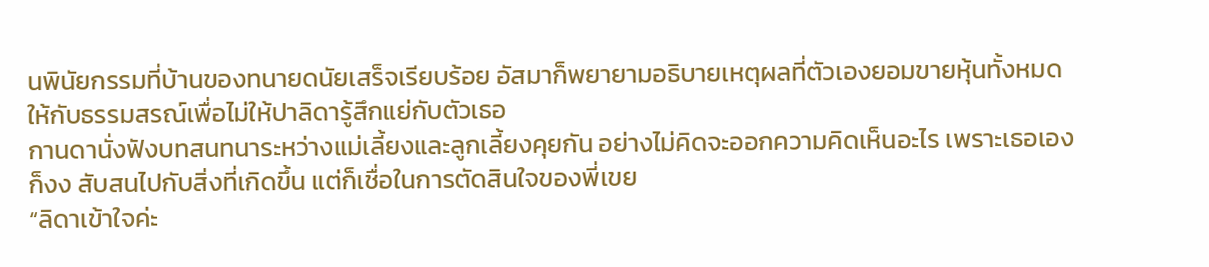นพินัยกรรมที่บ้านของทนายดนัยเสร็จเรียบร้อย อัสมาก็พยายามอธิบายเหตุผลที่ตัวเองยอมขายหุ้นทั้งหมดให้กับธรรมสรณ์เพื่อไม่ให้ปาลิดารู้สึกแย่กับตัวเธอ
กานดานั่งฟังบทสนทนาระหว่างแม่เลี้ยงและลูกเลี้ยงคุยกัน อย่างไม่คิดจะออกความคิดเห็นอะไร เพราะเธอเองก็งง สับสนไปกับสิ่งที่เกิดขึ้น แต่ก็เชื่อในการตัดสินใจของพี่เขย
“ลิดาเข้าใจค่ะ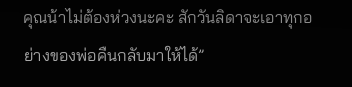คุณน้าไม่ต้องห่วงนะคะ สักวันลิดาจะเอาทุกอย่างของพ่อคืนกลับมาให้ได้”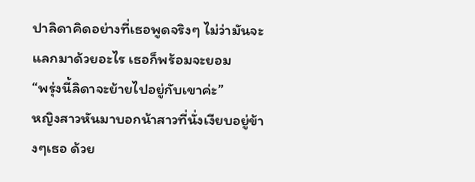ปาลิดาคิดอย่างที่เธอพูดจริงๆ ไม่ว่ามันจะแลกมาด้วยอะไร เธอก็พร้อมจะยอม
“พรุ่งนี้ลิดาจะย้ายไปอยู่กับเขาค่ะ”
หญิงสาวหันมาบอกน้าสาวที่นั่งเงียบอยู่ข้างๆเธอ ด้วย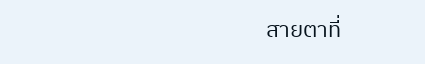สายตาที่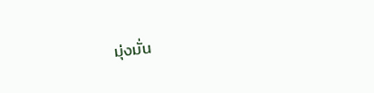มุ่งมั่น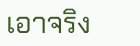เอาจริง